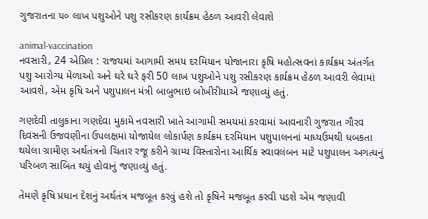ગુજરાતના ૫૦ લાખ પશુઓને પશુ રસીકરણ કાર્યક્રમ હેઠળ આવરી લેવાશે

animal-vaccination
નવસારી, 24 એપ્રિલ : રાજયમાં આગામી સમય દરમિયાન યોજાનારા કૃષિ મહોત્સવનાં કાર્યક્રમ અંતર્ગત પશુ આરોગ્ય મેળાઓ અને ઘરે ઘરે ફરી 50 લાખ પશુઓને પશુ રસીકરણ કાર્યક્રમ હેઠળ આવરી લેવામાં આવશે, એમ કૃષિ અને પશુપાલન મંત્રી બાબુભાઇ બોખીરીયાએ જણાવ્યું હતું.

ગણદેવી તાલુકાના ગણદેવા મુકામે નવસારી ખાતે આગામી સમયમાં કરવામાં આવનારી ગુજરાત ગૌરવ દિવસની ઉજવણીના ઉપલક્ષમાં યોજાયેલ લોકાર્પણ કાર્યક્રમ દરમિયાન પશુપાલનનાં માધ્યઉમથી ધબકતા થયેલા ગ્રામીણ અર્થતંત્રનો ચિતાર રજૂ કરીને ગ્રામ્ય વિસ્તારોના આર્થિક સ્વાવલંબન માટે પશુપાલન અગત્યનું પરિબળ સાબિત થયું હોવાનું જણાવ્યું હતું.

તેમણે કૃષિ પ્રધાન દેશનું અર્થતંત્ર મજબૂત કરવું હશે તો કૃષિને મજબૂત કરવી પડશે એમ જણાવી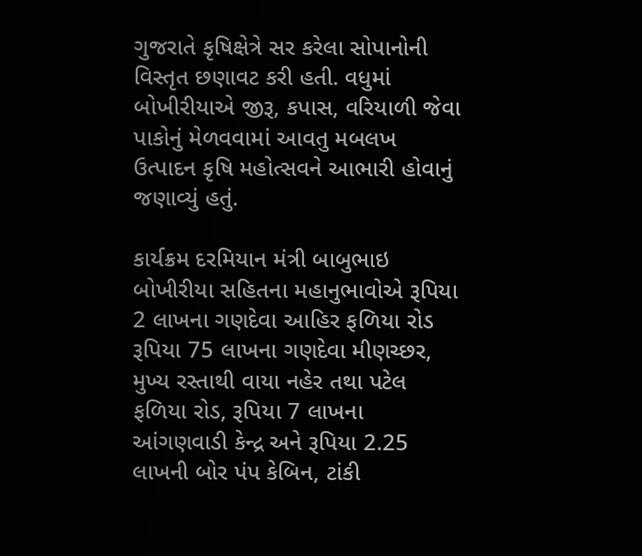ગુજરાતે કૃષિક્ષેત્રે સર કરેલા સોપાનોની વિસ્તૃત છણાવટ કરી હતી. વધુમાં બોખીરીયાએ જીરૂ, કપાસ, વરિયાળી જેવા પાકોનું મેળવવામાં આવતુ મબલખ ઉત્પાદન કૃષિ મહોત્સવને આભારી હોવાનું જણાવ્યું હતું.

કાર્યક્રમ દરમિયાન મંત્રી બાબુભાઇ બોખીરીયા સહિતના મહાનુભાવોએ રૂપિયા 2 લાખના ગણદેવા આહિર ફળિયા રોડ રૂપિયા 75 લાખના ગણદેવા મીણચ્છર, મુખ્ય રસ્તાથી વાયા નહેર તથા પટેલ ફળિયા રોડ, રૂપિયા 7 લાખના આંગણવાડી કેન્દ્ર અને રૂપિયા 2.25 લાખની બોર પંપ કેબિન, ટાંકી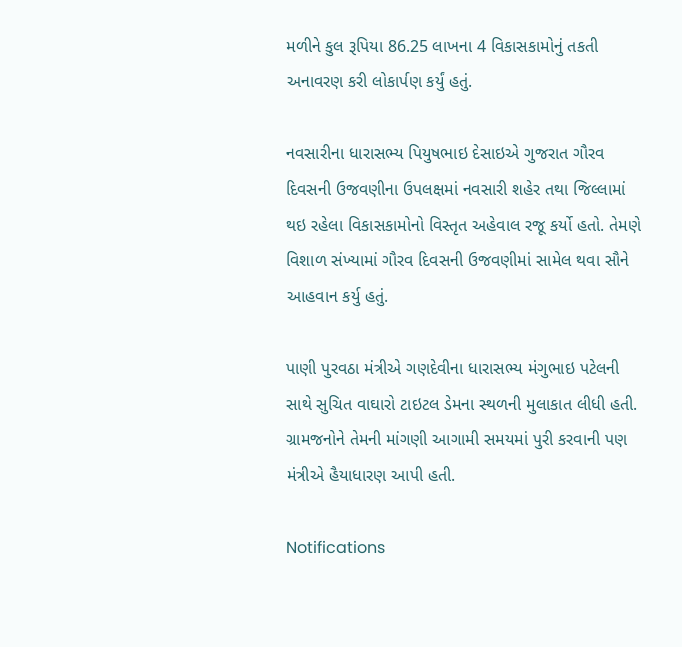મળીને કુલ રૂપિયા 86.25 લાખના 4 વિકાસકામોનું તકતી અનાવરણ કરી લોકાર્પણ કર્યું હતું.

નવસારીના ધારાસભ્ય પિયુષભાઇ દેસાઇએ ગુજરાત ગૌરવ દિવસની ઉજવણીના ઉપલક્ષમાં નવસારી શહેર તથા જિલ્લામાં થઇ રહેલા વિકાસકામોનો વિસ્તૃત અહેવાલ રજૂ કર્યો હતો. તેમણે વિશાળ સંખ્યામાં ગૌરવ દિવસની ઉજવણીમાં સામેલ થવા સૌને આહવાન કર્યુ હતું.

પાણી પુરવઠા મંત્રીએ ગણદેવીના ધારાસભ્ય મંગુભાઇ પટેલની સાથે સુચિત વાઘારો ટાઇટલ ડેમના સ્થળની મુલાકાત લીધી હતી. ગ્રામજનોને તેમની માંગણી આગામી સમયમાં પુરી કરવાની પણ મંત્રીએ હૈયાધારણ આપી હતી.

Notifications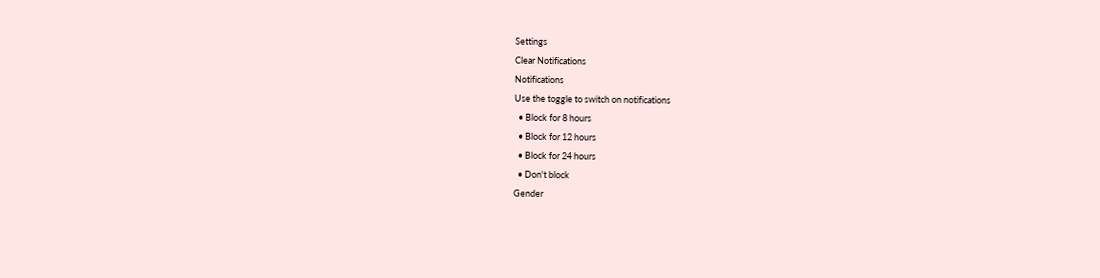Settings
Clear Notifications
Notifications
Use the toggle to switch on notifications
  • Block for 8 hours
  • Block for 12 hours
  • Block for 24 hours
  • Don't block
Gender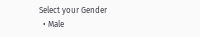Select your Gender
  • Male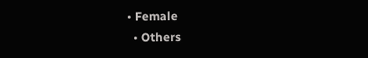• Female
  • Others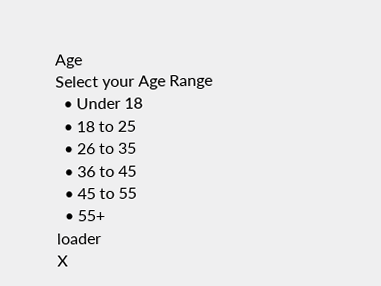Age
Select your Age Range
  • Under 18
  • 18 to 25
  • 26 to 35
  • 36 to 45
  • 45 to 55
  • 55+
loader
X